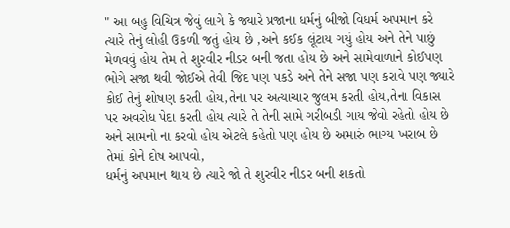" આ બહુ વિચિત્ર જેવું લાગે કે જ્યારે પ્રજાના ધર્મનું બીજો વિધર્મ અપમાન કરે ત્યારે તેનું લોહી ઉકળી જતું હોય છે ,અને કઈક લૂંટાય ગયું હોય અને તેને પાછું મેળવવું હોય તેમ તે શુરવીર નીડર બની જતા હોય છે અને સામેવાળાને કોઈપણ ભોગે સજા થવી જોઈએ તેવી જિદ પણ પકડે અને તેને સજા પણ કરાવે પણ જ્યારે કોઈ તેનું શોષણ કરતી હોય,તેના પર અત્યાચાર જુલમ કરતી હોય,તેના વિકાસ પર અવરોધ પેદા કરતી હોય ત્યારે તે તેની સામે ગરીબડી ગાય જેવો રહેતો હોય છે અને સામનો ના કરવો હોય એટલે કહેતો પણ હોય છે અમારું ભાગ્ય ખરાબ છે તેમાં કોને દોષ આપવો,
ધર્મનું અપમાન થાય છે ત્યારે જો તે શુરવીર નીડર બની શકતો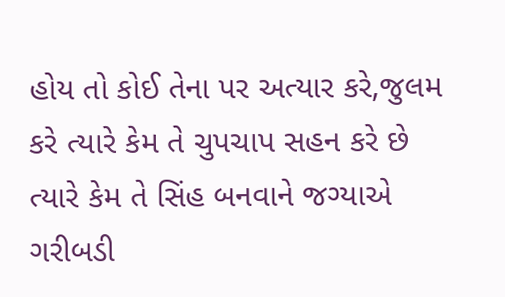હોય તો કોઈ તેના પર અત્યાર કરે,જુલમ કરે ત્યારે કેમ તે ચુપચાપ સહન કરે છે ત્યારે કેમ તે સિંહ બનવાને જગ્યાએ ગરીબડી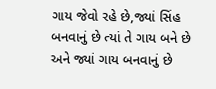ગાય જેવો રહે છે,જ્યાં સિંહ બનવાનું છે ત્યાં તે ગાય બને છે અને જ્યાં ગાય બનવાનું છે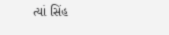ત્યાં સિંહ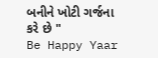બનીને ખોટી ગર્જના કરે છે "
Be Happy Yaar